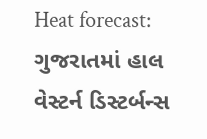Heat forecast: ગુજરાતમાં હાલ વેસ્ટર્ન ડિસ્ટર્બન્સ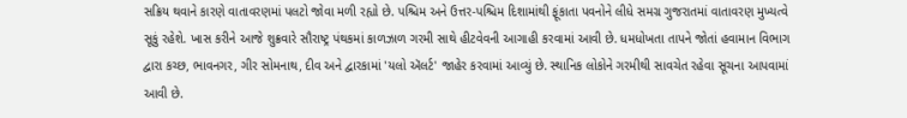સક્રિય થવાને કારણે વાતાવરણમાં પલટો જોવા મળી રહ્યો છે. પશ્ચિમ અને ઉત્તર-પશ્ચિમ દિશામાંથી ફૂંકાતા પવનોને લીધે સમગ્ર ગુજરાતમાં વાતાવરણ મુખ્યત્વે સૂકું રહેશે. ખાસ કરીને આજે શુક્રવારે સૌરાષ્ટ્ર પંથકમાં કાળઝાળ ગરમી સાથે હીટવેવની આગાહી કરવામાં આવી છે. ધમધોખતા તાપને જોતાં હવામાન વિભાગ દ્વારા કચ્છ, ભાવનગર, ગીર સોમનાથ, દીવ અને દ્વારકામાં 'યલો ઍલર્ટ' જાહેર કરવામાં આવ્યું છે. સ્થાનિક લોકોને ગરમીથી સાવચેત રહેવા સૂચના આપવામાં આવી છે.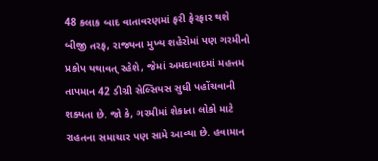48 કલાક બાદ વાતાવરણમાં ફરી ફેરફાર થશે
બીજી તરફ, રાજ્યના મુખ્ય શહેરોમાં પણ ગરમીનો પ્રકોપ યથાવત્ રહેશે, જેમાં અમદાવાદમાં મહત્તમ તાપમાન 42 ડીગ્રી સેલ્સિયસ સુધી પહોંચવાની શક્યતા છે. જો કે, ગરમીમાં શેકાતા લોકો માટે રાહતના સમાચાર પણ સામે આવ્યા છે. હવામાન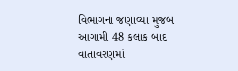વિભાગના જણાવ્યા મુજબ આગામી 48 કલાક બાદ વાતાવરણમાં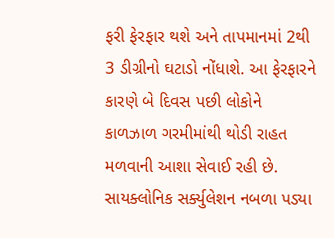ફરી ફેરફાર થશે અને તાપમાનમાં 2થી 3 ડીગ્રીનો ઘટાડો નોંધાશે. આ ફેરફારને કારણે બે દિવસ પછી લોકોને કાળઝાળ ગરમીમાંથી થોડી રાહત મળવાની આશા સેવાઈ રહી છે.
સાયક્લોનિક સર્ક્યુલેશન નબળા પડ્યા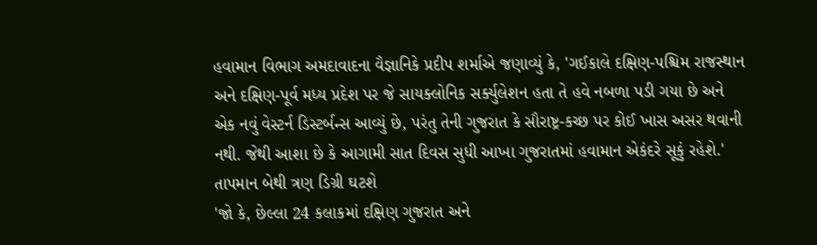હવામાન વિભાગ અમદાવાદના વૈજ્ઞાનિકે પ્રદીપ શર્માએ જણાવ્યું કે, 'ગઈકાલે દક્ષિણ-પશ્ચિમ રાજસ્થાન અને દક્ષિણ-પૂર્વ મધ્ય પ્રદેશ પર જે સાયક્લોનિક સર્ક્યુલેશન હતા તે હવે નબળા પડી ગયા છે અને એક નવું વેસ્ટર્ન ડિસ્ટર્બન્સ આવ્યું છે, પરંતુ તેની ગુજરાત કે સૌરાષ્ટ્ર-કચ્છ પર કોઈ ખાસ અસર થવાની નથી. જેથી આશા છે કે આગામી સાત દિવસ સુધી આખા ગુજરાતમાં હવામાન એકંદરે સૂકું રહેશે.'
તાપમાન બેથી ત્રણ ડિગ્રી ઘટશે
'જો કે, છેલ્લા 24 કલાકમાં દક્ષિણ ગુજરાત અને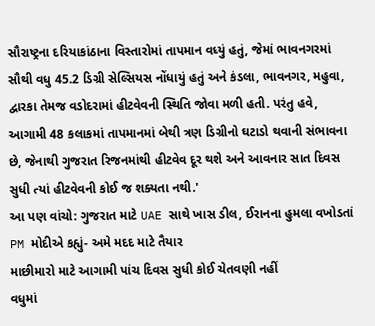સૌરાષ્ટ્રના દરિયાકાંઠાના વિસ્તારોમાં તાપમાન વધ્યું હતું, જેમાં ભાવનગરમાં સૌથી વધુ 45.2 ડિગ્રી સેલ્સિયસ નોંધાયું હતું અને કંડલા, ભાવનગર, મહુવા, દ્વારકા તેમજ વડોદરામાં હીટવેવની સ્થિતિ જોવા મળી હતી. પરંતુ હવે, આગામી 48 કલાકમાં તાપમાનમાં બેથી ત્રણ ડિગ્રીનો ઘટાડો થવાની સંભાવના છે, જેનાથી ગુજરાત રિજનમાંથી હીટવેવ દૂર થશે અને આવનાર સાત દિવસ સુધી ત્યાં હીટવેવની કોઈ જ શક્યતા નથી.'
આ પણ વાંચો: ગુજરાત માટે UAE સાથે ખાસ ડીલ, ઈરાનના હુમલા વખોડતાં PM મોદીએ કહ્યું- અમે મદદ માટે તૈયાર
માછીમારો માટે આગામી પાંચ દિવસ સુધી કોઈ ચેતવણી નહીં
વધુમાં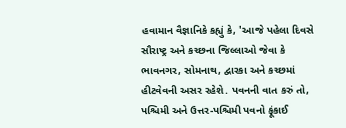હવામાન વૈજ્ઞાનિકે કહ્યું કે, 'આજે પહેલા દિવસે સૌરાષ્ટ્ર અને કચ્છના જિલ્લાઓ જેવા કે ભાવનગર, સોમનાથ, દ્વારકા અને કચ્છમાં હીટવેવની અસર રહેશે. પવનની વાત કરું તો, પશ્ચિમી અને ઉત્તર-પશ્ચિમી પવનો ફૂંકાઈ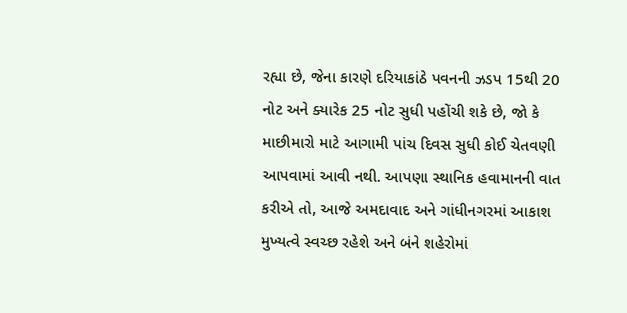રહ્યા છે, જેના કારણે દરિયાકાંઠે પવનની ઝડપ 15થી 20 નોટ અને ક્યારેક 25 નોટ સુધી પહોંચી શકે છે, જો કે માછીમારો માટે આગામી પાંચ દિવસ સુધી કોઈ ચેતવણી આપવામાં આવી નથી. આપણા સ્થાનિક હવામાનની વાત કરીએ તો, આજે અમદાવાદ અને ગાંધીનગરમાં આકાશ મુખ્યત્વે સ્વચ્છ રહેશે અને બંને શહેરોમાં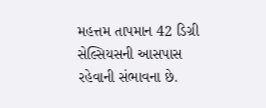મહત્તમ તાપમાન 42 ડિગ્રી સેલ્સિયસની આસપાસ રહેવાની સંભાવના છે.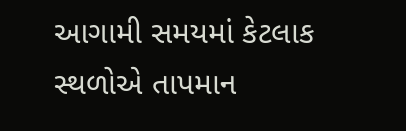આગામી સમયમાં કેટલાક સ્થળોએ તાપમાન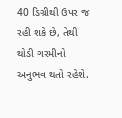40 ડિગ્રીથી ઉપર જ રહી શકે છે, તેથી થોડી ગરમીનો અનુભવ થતો રહેશે.